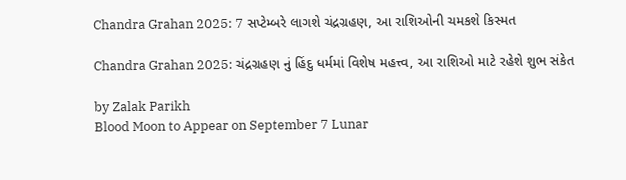Chandra Grahan 2025: 7 સપ્ટેમ્બરે લાગશે ચંદ્રગ્રહણ, આ રાશિઓની ચમકશે કિસ્મત

Chandra Grahan 2025: ચંદ્રગ્રહણ નું હિંદુ ધર્મમાં વિશેષ મહત્ત્વ, આ રાશિઓ માટે રહેશે શુભ સંકેત

by Zalak Parikh
Blood Moon to Appear on September 7 Lunar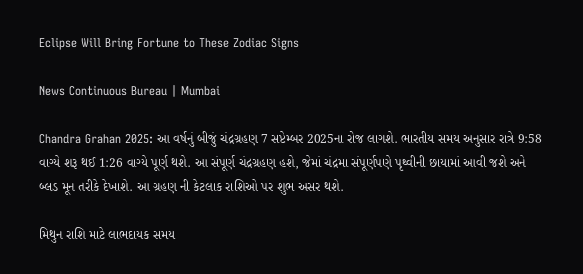Eclipse Will Bring Fortune to These Zodiac Signs

News Continuous Bureau | Mumbai

Chandra Grahan 2025: આ વર્ષનું બીજું ચંદ્રગ્રહણ 7 સપ્ટેમ્બર 2025ના રોજ લાગશે. ભારતીય સમય અનુસાર રાત્રે 9:58 વાગ્યે શરૂ થઈ 1:26 વાગ્યે પૂર્ણ થશે. આ સંપૂર્ણ ચંદ્રગ્રહણ હશે, જેમાં ચંદ્રમા સંપૂર્ણપણે પૃથ્વીની છાયામાં આવી જશે અને બ્લડ મૂન તરીકે દેખાશે. આ ગ્રહણ ની કેટલાક રાશિઓ પર શુભ અસર થશે.

મિથુન રાશિ માટે લાભદાયક સમય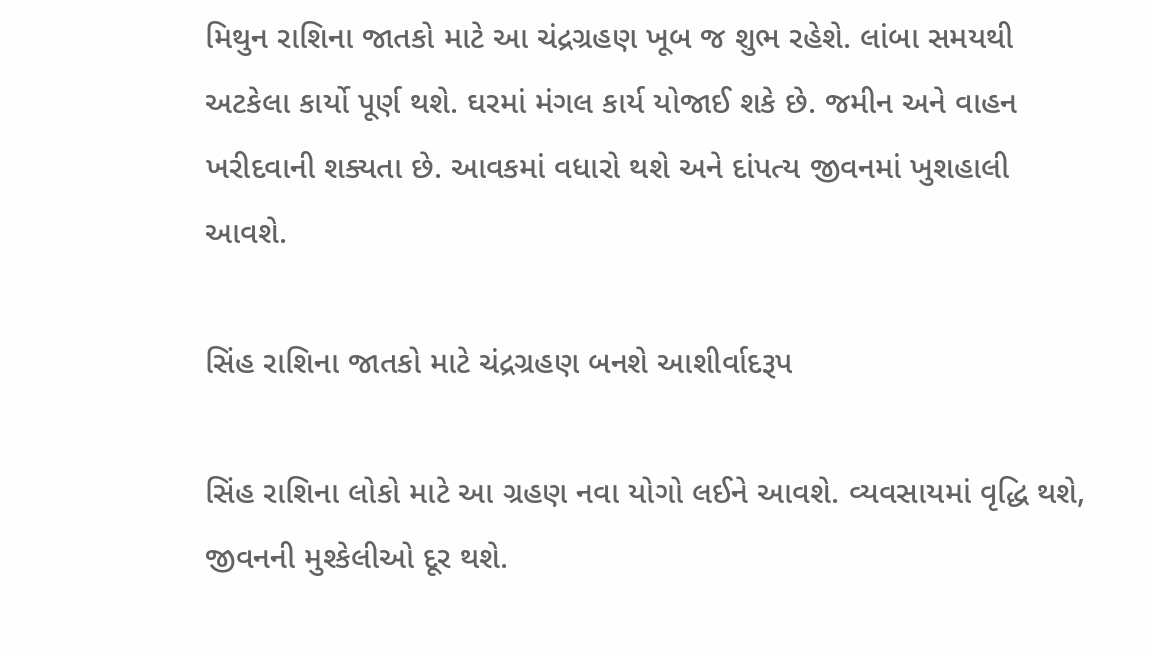મિથુન રાશિના જાતકો માટે આ ચંદ્રગ્રહણ ખૂબ જ શુભ રહેશે. લાંબા સમયથી અટકેલા કાર્યો પૂર્ણ થશે. ઘરમાં મંગલ કાર્ય યોજાઈ શકે છે. જમીન અને વાહન ખરીદવાની શક્યતા છે. આવકમાં વધારો થશે અને દાંપત્ય જીવનમાં ખુશહાલી આવશે.

સિંહ રાશિના જાતકો માટે ચંદ્રગ્રહણ બનશે આશીર્વાદરૂપ

સિંહ રાશિના લોકો માટે આ ગ્રહણ નવા યોગો લઈને આવશે. વ્યવસાયમાં વૃદ્ધિ થશે, જીવનની મુશ્કેલીઓ દૂર થશે.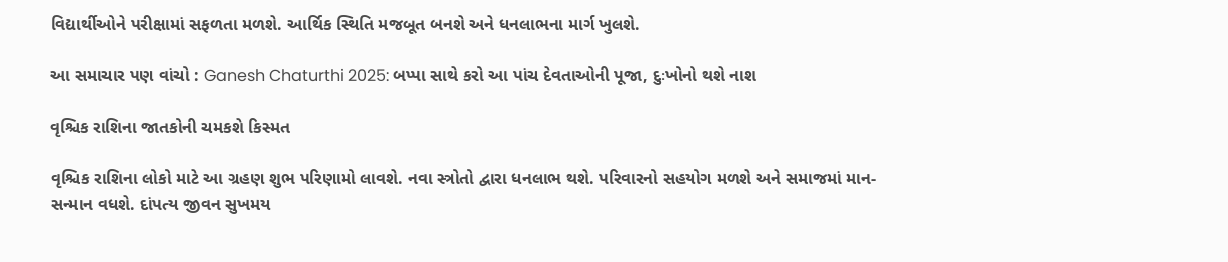વિદ્યાર્થીઓને પરીક્ષામાં સફળતા મળશે. આર્થિક સ્થિતિ મજબૂત બનશે અને ધનલાભના માર્ગ ખુલશે.

આ સમાચાર પણ વાંચો : Ganesh Chaturthi 2025: બપ્પા સાથે કરો આ પાંચ દેવતાઓની પૂજા, દુઃખોનો થશે નાશ

વૃશ્ચિક રાશિના જાતકોની ચમકશે કિસ્મત

વૃશ્ચિક રાશિના લોકો માટે આ ગ્રહણ શુભ પરિણામો લાવશે. નવા સ્ત્રોતો દ્વારા ધનલાભ થશે. પરિવારનો સહયોગ મળશે અને સમાજમાં માન-સન્માન વધશે. દાંપત્ય જીવન સુખમય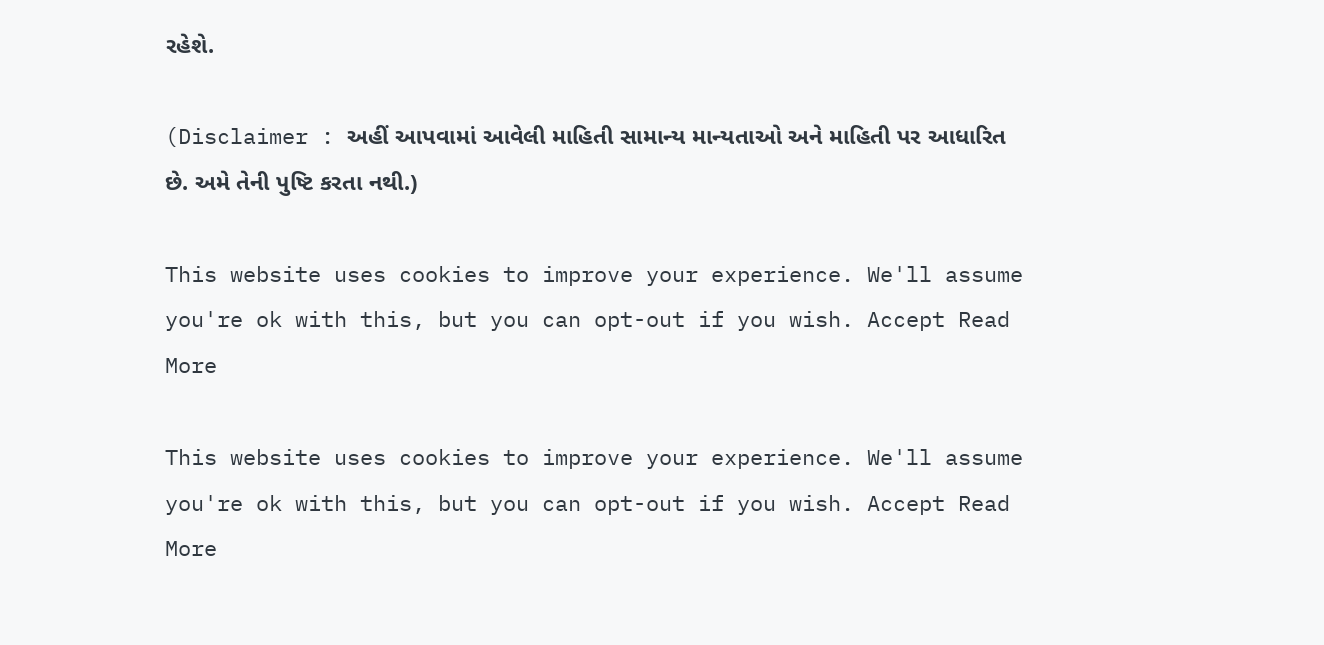રહેશે.

(Disclaimer : અહીં આપવામાં આવેલી માહિતી સામાન્ય માન્યતાઓ અને માહિતી પર આધારિત છે. અમે તેની પુષ્ટિ કરતા નથી.)

This website uses cookies to improve your experience. We'll assume you're ok with this, but you can opt-out if you wish. Accept Read More

This website uses cookies to improve your experience. We'll assume you're ok with this, but you can opt-out if you wish. Accept Read More